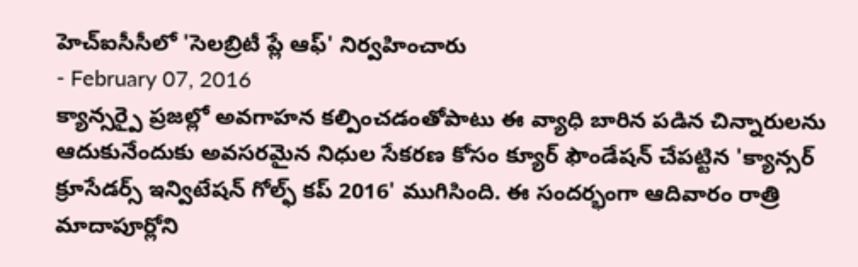హెచ్ఐసీసీలో 'సెలబ్రిటీ ప్లే ఆఫ్' నిర్వహించారు
- February 07, 2016
క్యాన్సర్పై ప్రజల్లో అవగాహన కల్పించడంతోపాటు ఈ వ్యాధి బారిన పడిన చిన్నారులను ఆదుకునేందుకు అవసరమైన నిధుల సేకరణ కోసం క్యూర్ ఫౌండేషన్ చేపట్టిన 'క్యాన్సర్ క్రూసేడర్స్ ఇన్విటేషన్ గోల్ఫ్ కప్ 2016' ముగిసింది. ఈ సందర్భంగా ఆదివారం రాత్రి మాదాపూర్లోని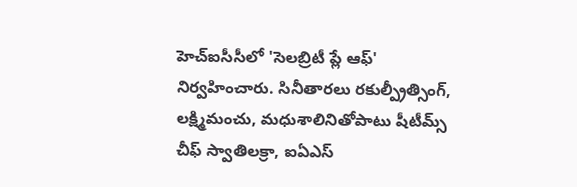హెచ్ఐసీసీలో 'సెలబ్రిటీ ప్లే ఆఫ్' నిర్వహించారు. సినీతారలు రకుల్ప్రీత్సింగ్, లక్ష్మిమంచు, మధుశాలినితోపాటు షీటీమ్స్ చీఫ్ స్వాతిలక్రా, ఐఏఎస్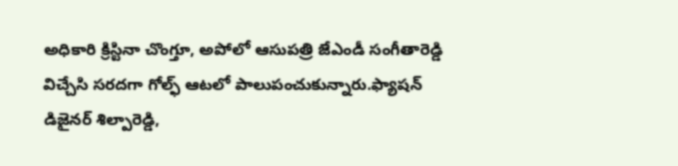అధికారి క్రిస్టినా చొంగ్తూ, అపోలో ఆసుపత్రి జేఎండీ సంగీతారెడ్డి విచ్చేసి సరదగా గోల్ఫ్ ఆటలో పాలుపంచుకున్నారు.ఫ్యాషన్ డిజైనర్ శిల్పారెడ్డి,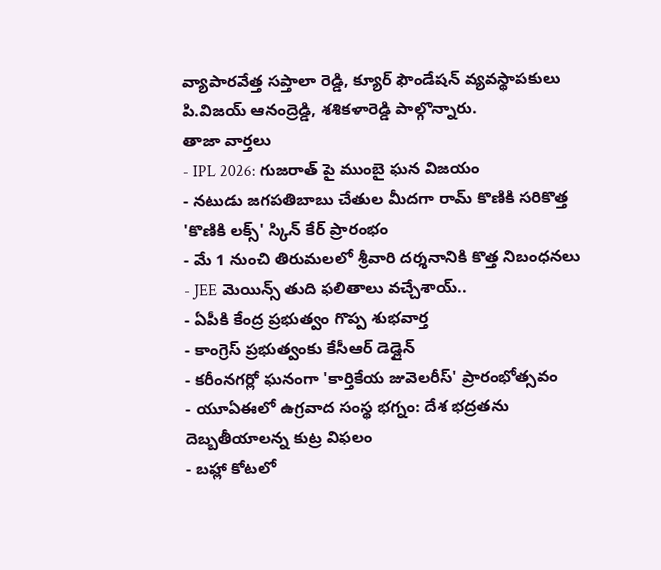వ్యాపారవేత్త సప్తాలా రెడ్డి, క్యూర్ ఫౌండేషన్ వ్యవస్థాపకులు పి.విజయ్ ఆనంద్రెడ్డి, శశికళారెడ్డి పాల్గొన్నారు.
తాజా వార్తలు
- IPL 2026: గుజరాత్ పై ముంబై ఘన విజయం
- నటుడు జగపతిబాబు చేతుల మీదగా రామ్ కొణికి సరికొత్త 'కొణికి లక్స్' స్కిన్ కేర్ ప్రారంభం
- మే 1 నుంచి తిరుమలలో శ్రీవారి దర్శనానికి కొత్త నిబంధనలు
- JEE మెయిన్స్ తుది ఫలితాలు వచ్చేశాయ్..
- ఏపీకి కేంద్ర ప్రభుత్వం గొప్ప శుభవార్త
- కాంగ్రెస్ ప్రభుత్వంకు కేసీఆర్ డెడ్లైన్
- కరీంనగర్లో ఘనంగా 'కార్తికేయ జువెలరీస్' ప్రారంభోత్సవం
- యూఏఈలో ఉగ్రవాద సంస్థ భగ్నం: దేశ భద్రతను దెబ్బతీయాలన్న కుట్ర విఫలం
- బహ్లా కోటలో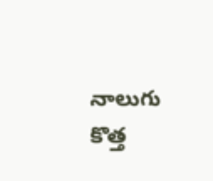నాలుగు కొత్త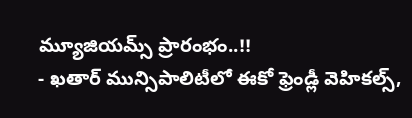మ్యూజియమ్స్ ప్రారంభం..!!
- ఖతార్ మున్సిపాలిటీలో ఈకో ఫ్రెండ్లీ వెహికల్స్,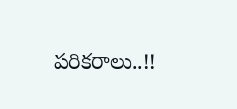పరికరాలు..!!